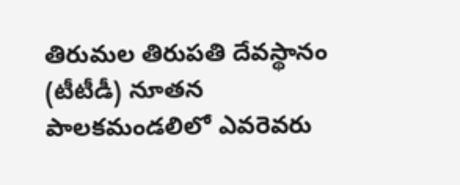తిరుమల తిరుపతి దేవస్థానం (టీటీడీ) నూతన పాలకమండలిలో ఎవరెవరు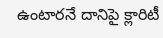ఉంటారనే దానిపై క్లారిటీ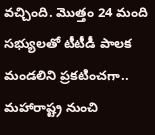వచ్చింది. మొత్తం 24 మంది సభ్యులతో టీటీడీ పాలక మండలిని ప్రకటించగా.. మహారాష్ట్ర నుంచి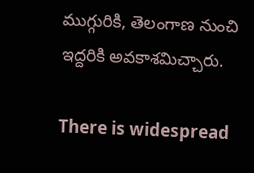ముగ్గురికి, తెలంగాణ నుంచి ఇద్దరికి అవకాశమిచ్చారు.

There is widespread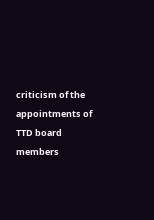criticism of the appointments of TTD board members